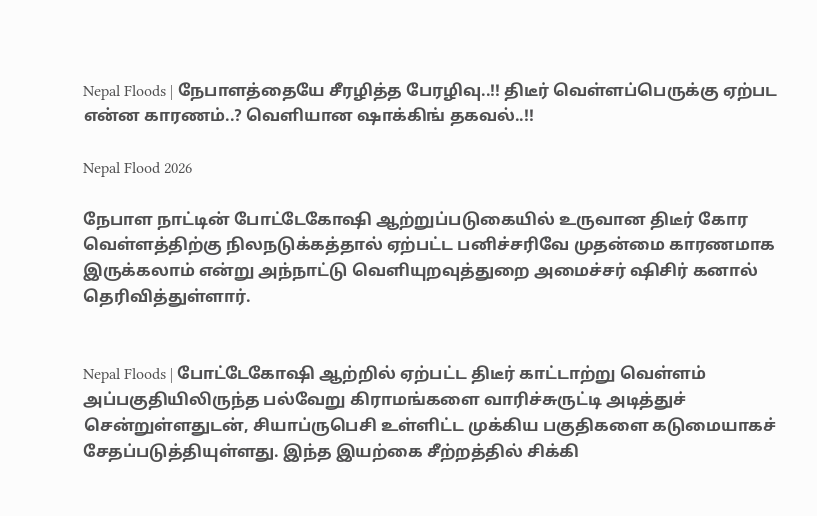Nepal Floods | நேபாளத்தையே சீரழித்த பேரழிவு..!! திடீர் வெள்ளப்பெருக்கு ஏற்பட என்ன காரணம்..? வெளியான ஷாக்கிங் தகவல்..!!

Nepal Flood 2026

நேபாள நாட்டின் போட்டேகோஷி ஆற்றுப்படுகையில் உருவான திடீர் கோர வெள்ளத்திற்கு நிலநடுக்கத்தால் ஏற்பட்ட பனிச்சரிவே முதன்மை காரணமாக இருக்கலாம் என்று அந்நாட்டு வெளியுறவுத்துறை அமைச்சர் ஷிசிர் கனால் தெரிவித்துள்ளார்.


Nepal Floods | போட்டேகோஷி ஆற்றில் ஏற்பட்ட திடீர் காட்டாற்று வெள்ளம் அப்பகுதியிலிருந்த பல்வேறு கிராமங்களை வாரிச்சுருட்டி அடித்துச் சென்றுள்ளதுடன், சியாப்ருபெசி உள்ளிட்ட முக்கிய பகுதிகளை கடுமையாகச் சேதப்படுத்தியுள்ளது. இந்த இயற்கை சீற்றத்தில் சிக்கி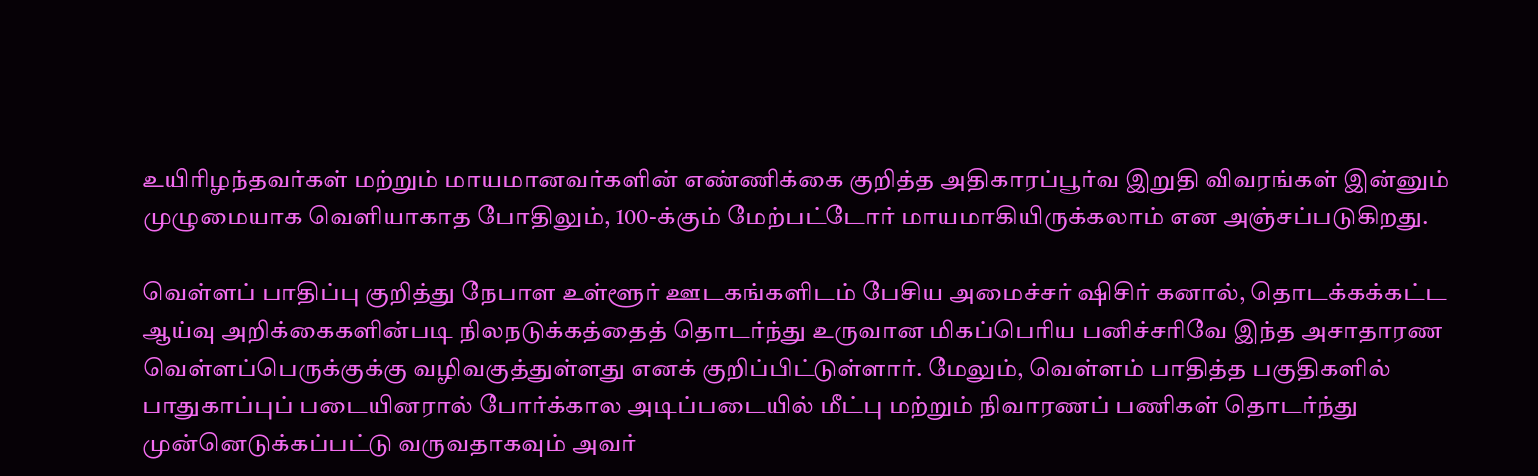உயிரிழந்தவர்கள் மற்றும் மாயமானவர்களின் எண்ணிக்கை குறித்த அதிகாரப்பூர்வ இறுதி விவரங்கள் இன்னும் முழுமையாக வெளியாகாத போதிலும், 100-க்கும் மேற்பட்டோர் மாயமாகியிருக்கலாம் என அஞ்சப்படுகிறது.

வெள்ளப் பாதிப்பு குறித்து நேபாள உள்ளூர் ஊடகங்களிடம் பேசிய அமைச்சர் ஷிசிர் கனால், தொடக்கக்கட்ட ஆய்வு அறிக்கைகளின்படி நிலநடுக்கத்தைத் தொடர்ந்து உருவான மிகப்பெரிய பனிச்சரிவே இந்த அசாதாரண வெள்ளப்பெருக்குக்கு வழிவகுத்துள்ளது எனக் குறிப்பிட்டுள்ளார். மேலும், வெள்ளம் பாதித்த பகுதிகளில் பாதுகாப்புப் படையினரால் போர்க்கால அடிப்படையில் மீட்பு மற்றும் நிவாரணப் பணிகள் தொடர்ந்து முன்னெடுக்கப்பட்டு வருவதாகவும் அவர்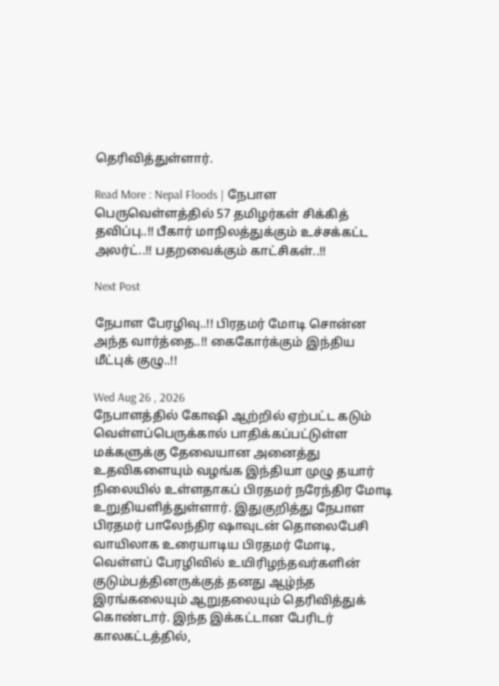தெரிவித்துள்ளார்.

Read More : Nepal Floods | நேபாள பெருவெள்ளத்தில் 57 தமிழர்கள் சிக்கித் தவிப்பு..!! பீகார் மாநிலத்துக்கும் உச்சக்கட்ட அலர்ட்..!! பதறவைக்கும் காட்சிகள்..!!

Next Post

நேபாள பேரழிவு..!! பிரதமர் மோடி சொன்ன அந்த வார்த்தை..!! கைகோர்க்கும் இந்திய மீட்புக் குழு..!!

Wed Aug 26 , 2026
நேபாளத்தில் கோஷி ஆற்றில் ஏற்பட்ட கடும் வெள்ளப்பெருக்கால் பாதிக்கப்பட்டுள்ள மக்களுக்கு தேவையான அனைத்து உதவிகளையும் வழங்க இந்தியா முழு தயார் நிலையில் உள்ளதாகப் பிரதமர் நரேந்திர மோடி உறுதியளித்துள்ளார். இதுகுறித்து நேபாள பிரதமர் பாலேந்திர ஷாவுடன் தொலைபேசி வாயிலாக உரையாடிய பிரதமர் மோடி, வெள்ளப் பேரழிவில் உயிரிழந்தவர்களின் குடும்பத்தினருக்குத் தனது ஆழ்ந்த இரங்கலையும் ஆறுதலையும் தெரிவித்துக் கொண்டார். இந்த இக்கட்டான பேரிடர் காலகட்டத்தில்,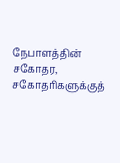நேபாளத்தின் சகோதர, சகோதரிகளுக்குத்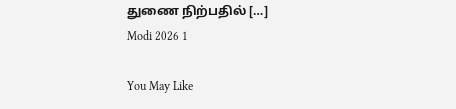துணை நிற்பதில் […]
Modi 2026 1

You May Like